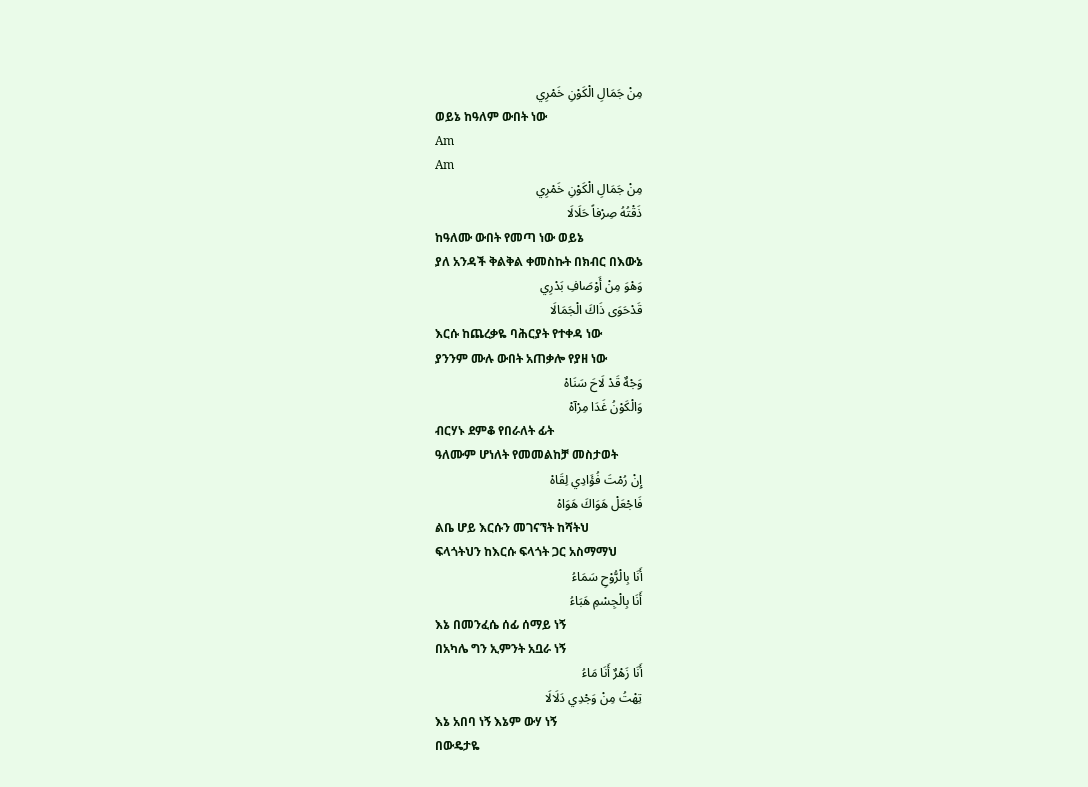مِنْ جَمَالِ الْكَوْنِ خَمْرِي
ወይኔ ከዓለም ውበት ነው
Am
Am
مِنْ جَمَالِ الْكَوْنِ خَمْرِي
ذَقْتُهُ صِرْفاً حَلَالَا
ከዓለሙ ውበት የመጣ ነው ወይኔ
ያለ አንዳች ቅልቅል ቀመስኩት በክብር በእውኔ
وَهْوَ مِنْ أَوْصَافِ بَدْرِي
قَدْحَوَى ذَاكَ الْجَمَالَا
እርሱ ከጨረቃዬ ባሕርያት የተቀዳ ነው
ያንንም ሙሉ ውበት አጠቃሎ የያዘ ነው
وَجْهٌ قَدْ لَاحَ سَنَاهْ
وَالْكَوْنُ غَدَا مِرْآهْ
ብርሃኑ ደምቆ የበራለት ፊት
ዓለሙም ሆነለት የመመልከቻ መስታወት
إِنْ رُمْتَ فُؤَادِي لِقَاهْ
فَاجْعَلْ هَوَاكَ هَوَاهْ
ልቤ ሆይ እርሱን መገናኘት ከሻትህ
ፍላጎትህን ከእርሱ ፍላጎት ጋር አስማማህ
أَنَا بِالْرُّوْحِ سَمَاءُ
أَنَا بِالْجِسْمِ هَبَاءُ
እኔ በመንፈሴ ሰፊ ሰማይ ነኝ
በአካሌ ግን ኢምንት አቧራ ነኝ
أَنَا زَهْرٌ أَنَا مَاءُ
تِهْتُ مِنْ وَجْدِي دَلَالَا
እኔ አበባ ነኝ እኔም ውሃ ነኝ
በውዴታዬ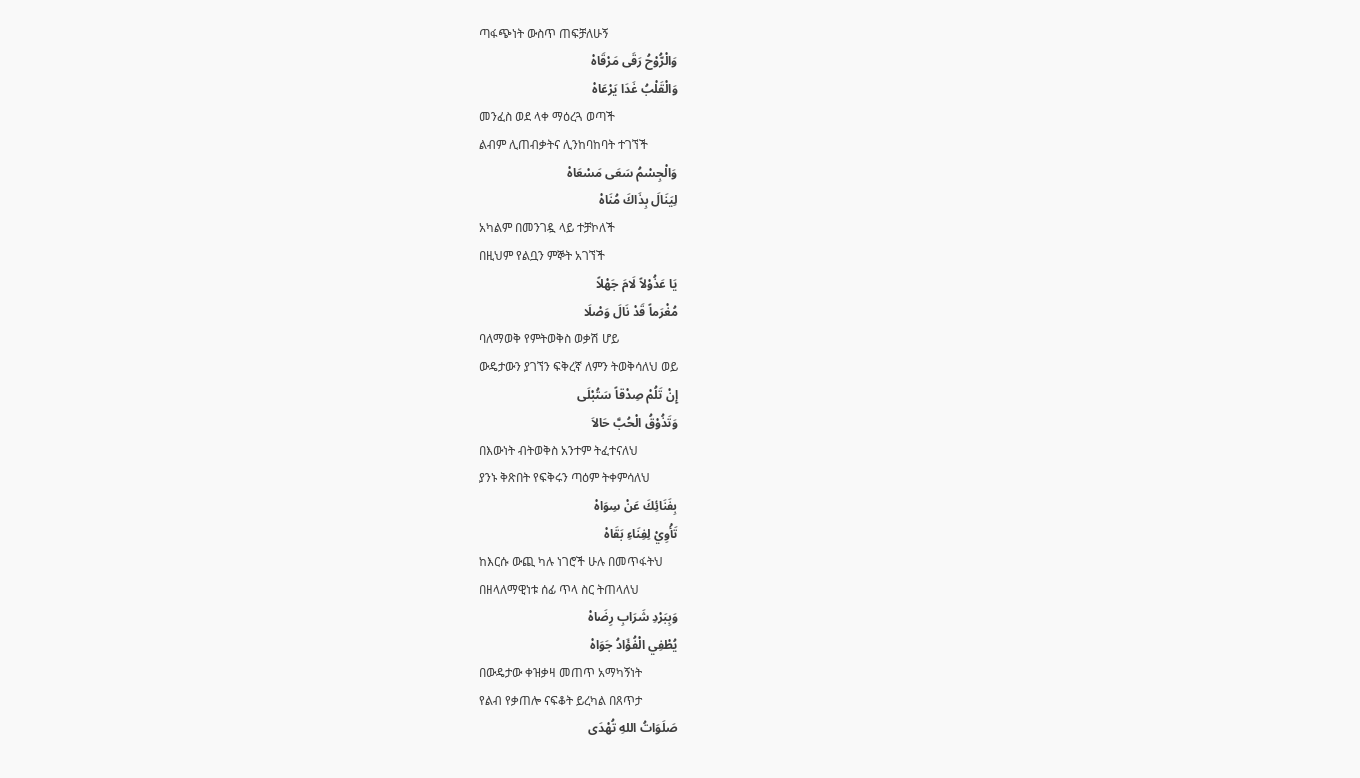ጣፋጭነት ውስጥ ጠፍቻለሁኝ
وَالْرُّوْحُ رَقَى مَرْقَاهْ
وَالْقَلْبُ غَدَا يَرْعَاهْ
መንፈስ ወደ ላቀ ማዕረጓ ወጣች
ልብም ሊጠብቃትና ሊንከባከባት ተገኘች
وَالْجِسْمُ سَعَى مَسْعَاهْ
لِيَنَالَ بِذَاكَ مُنَاهْ
አካልም በመንገዷ ላይ ተቻኮለች
በዚህም የልቧን ምኞት አገኘች
يَا عَذُوْلاً لَامَ جَهْلاً
مُغْرَماً قَدْ نَالَ وَصْلَا
ባለማወቅ የምትወቅስ ወቃሽ ሆይ
ውዴታውን ያገኘን ፍቅረኛ ለምን ትወቅሳለህ ወይ
إِنْ تَلُمْ صِدْقاً سَتُبْلَى
وَتَذُوْقُ الْحُبَّ حَالاَ
በእውነት ብትወቅስ አንተም ትፈተናለህ
ያንኑ ቅጽበት የፍቅሩን ጣዕም ትቀምሳለህ
بِفَنَائِكَ عَنْ سِوَاهْ
تَأْوِيْ لِفِنَاءِ بَقَاهْ
ከእርሱ ውጪ ካሉ ነገሮች ሁሉ በመጥፋትህ
በዘላለማዊነቱ ሰፊ ጥላ ስር ትጠላለህ
وَبِبَرْدِ شَرَابِ رِضَاهْ
يُطْفِي الْفُؤَادُ جَوَاهْ
በውዴታው ቀዝቃዛ መጠጥ አማካኝነት
የልብ የቃጠሎ ናፍቆት ይረካል በጸጥታ
صَلَوَاتُ اللهِ تُهْدَى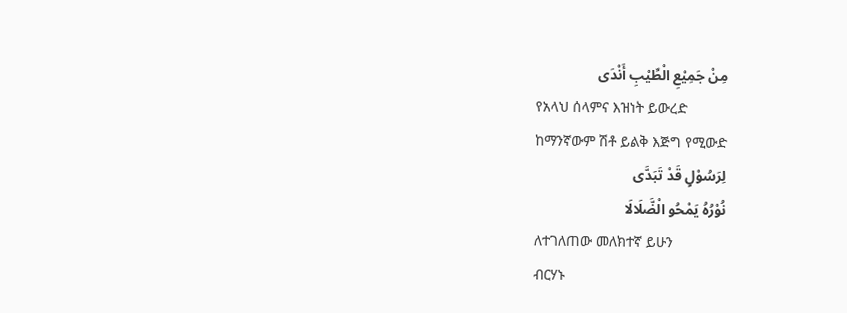مِنْ جَمِيْعِ الْطِّيْبِ أَنْدَى
የአላህ ሰላምና እዝነት ይውረድ
ከማንኛውም ሽቶ ይልቅ እጅግ የሚውድ
لِرَسُوْلٍ قَدْ تَبَدَّى
نُوْرُهُ يَمْحُو الْضَّلَالَا
ለተገለጠው መለክተኛ ይሁን
ብርሃኑ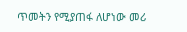ጥመትን የሚያጠፋ ለሆነው መሪ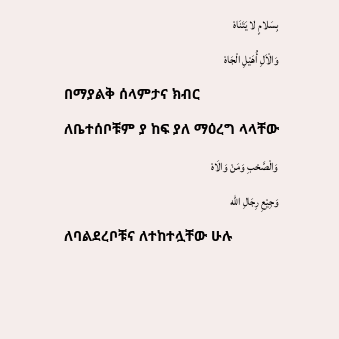بِسَلامٍ لا يَتَنَاهْ
وَالْاَلِ أُهَيْلِ الْجَاهْ
በማያልቅ ሰላምታና ክብር
ለቤተሰቦቹም ያ ከፍ ያለ ማዕረግ ላላቸው
وَالْصَّحْبِ وَمَنْ وَالَاهْ
وَجِيْعِ رِجَالِ الله
ለባልደረቦቹና ለተከተሏቸው ሁሉ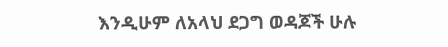እንዲሁም ለአላህ ደጋግ ወዳጆች ሁሉ